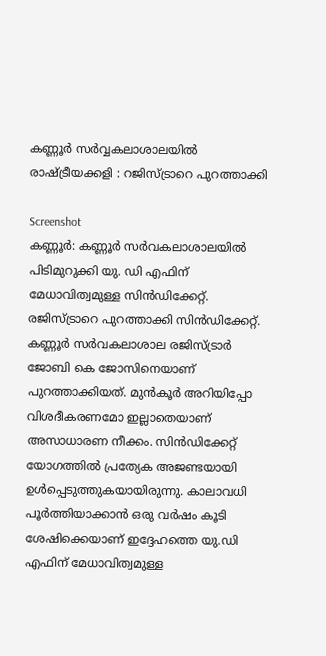കണ്ണൂർ സർവ്വകലാശാലയിൽ രാഷ്ട്രീയക്കളി : റജിസ്ട്രാറെ പുറത്താക്കി

Screenshot
കണ്ണൂർ: കണ്ണൂർ സർവകലാശാലയിൽ പിടിമുറുക്കി യു. ഡി എഫിന് മേധാവിത്വമുള്ള സിൻഡിക്കേറ്റ്. രജിസ്ട്രാറെ പുറത്താക്കി സിൻഡിക്കേറ്റ്. കണ്ണൂർ സർവകലാശാല രജിസ്ട്രാർ ജോബി കെ ജോസിനെയാണ് പുറത്താക്കിയത്. മുൻകൂർ അറിയിപ്പോ വിശദീകരണമോ ഇല്ലാതെയാണ് അസാധാരണ നീക്കം. സിൻഡിക്കേറ്റ് യോഗത്തിൽ പ്രത്യേക അജണ്ടയായി ഉൾപ്പെടുത്തുകയായിരുന്നു. കാലാവധി പൂർത്തിയാക്കാൻ ഒരു വർഷം കൂടി ശേഷിക്കെയാണ് ഇദ്ദേഹത്തെ യു.ഡി എഫിന് മേധാവിത്വമുള്ള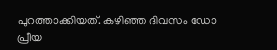പുറത്താക്കിയത്. കഴിഞ്ഞ ദിവസം ഡോ പ്രീയ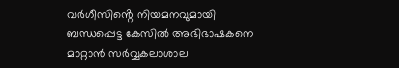വർഗീസിൻ്റെ നിയമനവുമായി ബന്ധപ്പെട്ട കേസിൽ അഭിഭാഷകനെ മാറ്റാൻ സർവ്വകലാശാല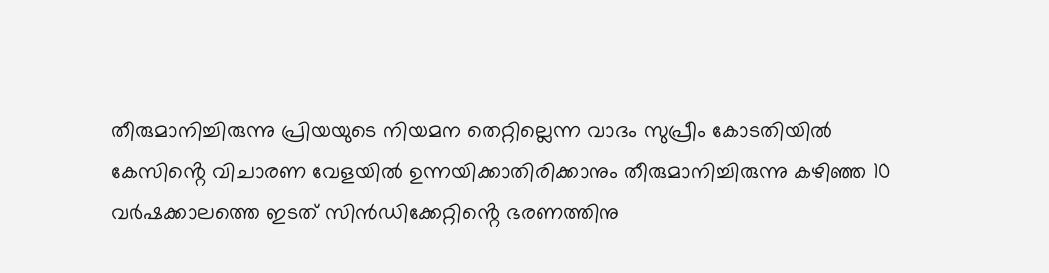തീരുമാനിച്ചിരുന്നു പ്രിയയുടെ നിയമന തെറ്റില്ലെന്ന വാദം സുപ്രീം കോടതിയിൽ കേസിൻ്റെ വിചാരണ വേളയിൽ ഉന്നയിക്കാതിരിക്കാനും തീരുമാനിച്ചിരുന്നു കഴിഞ്ഞ 10 വർഷക്കാലത്തെ ഇടത് സിൻഡിക്കേറ്റിൻ്റെ ഭരണത്തിനു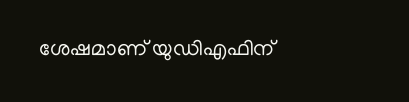ശേഷമാണ് യുഡിഎഫിന്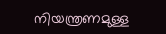നിയന്ത്രണമുള്ള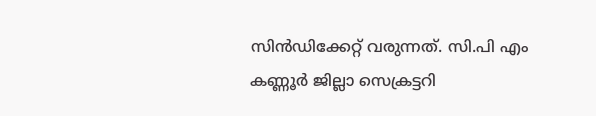സിൻഡിക്കേറ്റ് വരുന്നത്. സി.പി എം കണ്ണൂർ ജില്ലാ സെക്രട്ടറി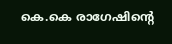കെ.കെ രാഗേഷിൻ്റെ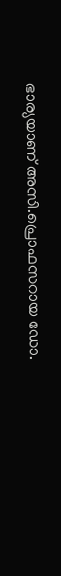ഭാര്യയാണ് അസി.പ്രൊഫസറായ ഡോ.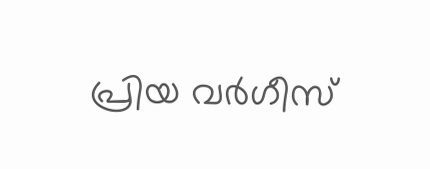പ്രിയ വർഗീസ്